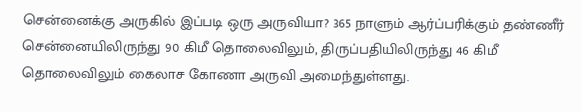சென்னைக்கு அருகில் இப்படி ஒரு அருவியா? 365 நாளும் ஆர்ப்பரிக்கும் தண்ணீர்
சென்னையிலிருந்து 90 கிமீ தொலைவிலும், திருப்பதியிலிருந்து 46 கிமீ தொலைவிலும் கைலாச கோணா அருவி அமைந்துள்ளது.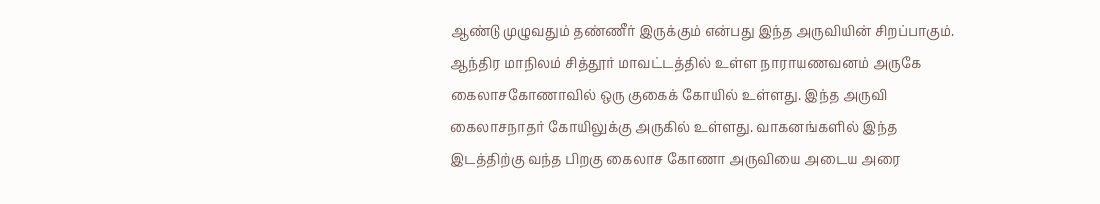ஆண்டு முழுவதும் தண்ணீர் இருக்கும் என்பது இந்த அருவியின் சிறப்பாகும்.
ஆந்திர மாநிலம் சித்தூர் மாவட்டத்தில் உள்ள நாராயணவனம் அருகே கைலாசகோணாவில் ஒரு குகைக் கோயில் உள்ளது. இந்த அருவி கைலாசநாதர் கோயிலுக்கு அருகில் உள்ளது. வாகனங்களில் இந்த இடத்திற்கு வந்த பிறகு கைலாச கோணா அருவியை அடைய அரை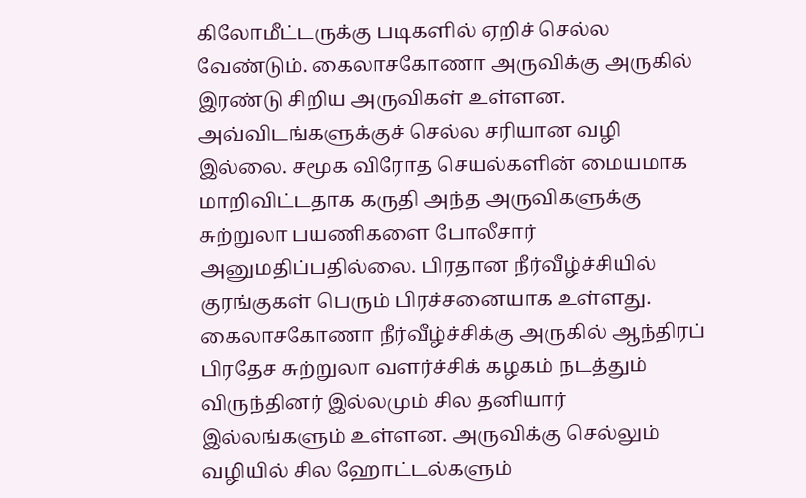கிலோமீட்டருக்கு படிகளில் ஏறிச் செல்ல வேண்டும். கைலாசகோணா அருவிக்கு அருகில் இரண்டு சிறிய அருவிகள் உள்ளன.
அவ்விடங்களுக்குச் செல்ல சரியான வழி இல்லை. சமூக விரோத செயல்களின் மையமாக மாறிவிட்டதாக கருதி அந்த அருவிகளுக்கு சுற்றுலா பயணிகளை போலீசார் அனுமதிப்பதில்லை. பிரதான நீர்வீழ்ச்சியில் குரங்குகள் பெரும் பிரச்சனையாக உள்ளது.
கைலாசகோணா நீர்வீழ்ச்சிக்கு அருகில் ஆந்திரப் பிரதேச சுற்றுலா வளர்ச்சிக் கழகம் நடத்தும் விருந்தினர் இல்லமும் சில தனியார் இல்லங்களும் உள்ளன. அருவிக்கு செல்லும் வழியில் சில ஹோட்டல்களும்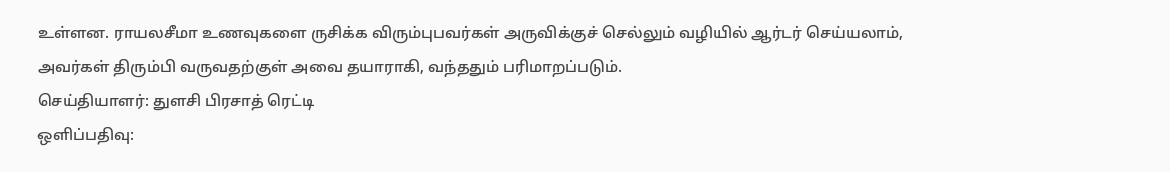உள்ளன. ராயலசீமா உணவுகளை ருசிக்க விரும்புபவர்கள் அருவிக்குச் செல்லும் வழியில் ஆர்டர் செய்யலாம், அவர்கள் திரும்பி வருவதற்குள் அவை தயாராகி, வந்ததும் பரிமாறப்படும்.
செய்தியாளர்: துளசி பிரசாத் ரெட்டி
ஒளிப்பதிவு: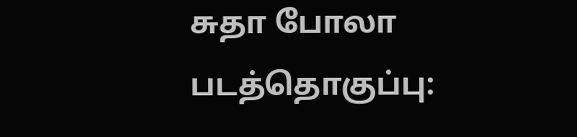சுதா போலா
படத்தொகுப்பு: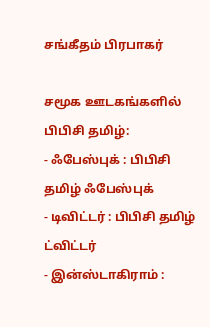சங்கீதம் பிரபாகர்

சமூக ஊடகங்களில் பிபிசி தமிழ்:
- ஃபேஸ்புக் : பிபிசி தமிழ் ஃபேஸ்புக்
- டிவிட்டர் : பிபிசி தமிழ் ட்விட்டர்
- இன்ஸ்டாகிராம் :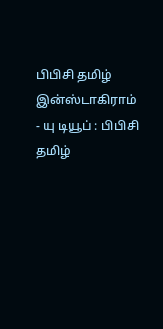பிபிசி தமிழ் இன்ஸ்டாகிராம்
- யு டியூப் : பிபிசி தமிழ்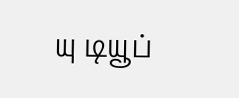யு டியூப்